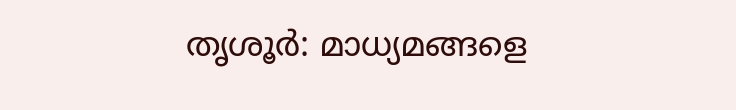തൃശൂര്‍: മാധ്യമങ്ങളെ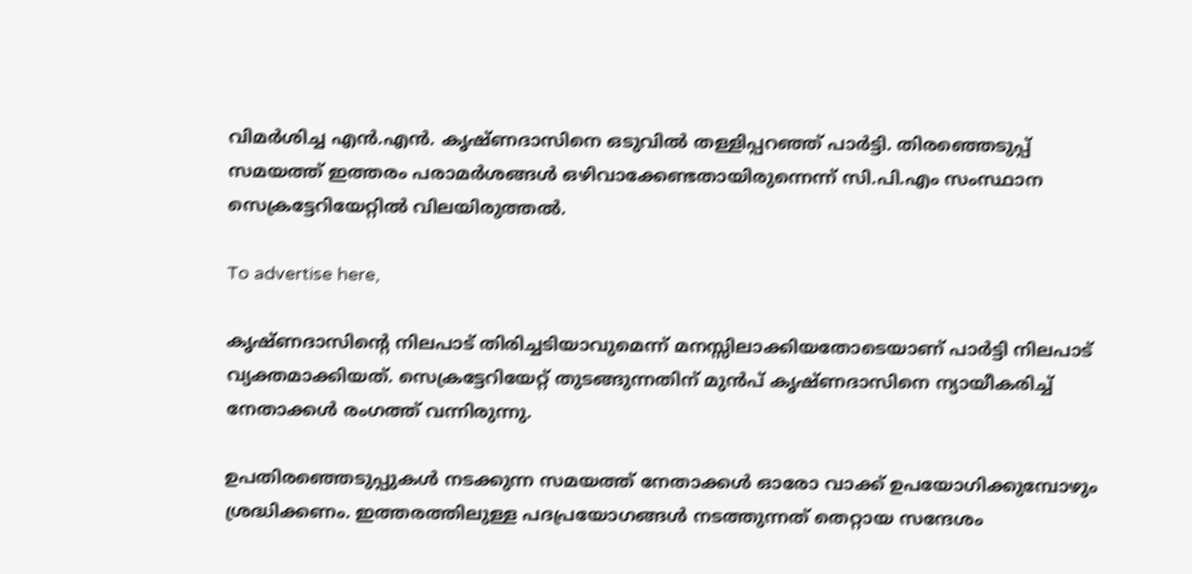വിമര്‍ശിച്ച എന്‍.എന്‍. കൃഷ്ണദാസിനെ ഒടുവില്‍ തള്ളിപ്പറഞ്ഞ്‌ പാര്‍ട്ടി. തിരഞ്ഞെടുപ്പ് സമയത്ത് ഇത്തരം പരാമര്‍ശങ്ങള്‍ ഒഴിവാക്കേണ്ടതായിരുന്നെന്ന് സി.പി.എം സംസ്ഥാന സെക്രട്ടേറിയേറ്റില്‍ വിലയിരുത്തല്‍.

To advertise here,

കൃഷ്ണദാസിന്റെ നിലപാട് തിരിച്ചടിയാവുമെന്ന് മനസ്സിലാക്കിയതോടെയാണ് പാര്‍ട്ടി നിലപാട്‌ വ്യക്തമാക്കിയത്. സെക്രട്ടേറിയേറ്റ് തുടങ്ങുന്നതിന് മുന്‍പ് കൃഷ്ണദാസിനെ ന്യായീകരിച്ച് നേതാക്കള്‍ രംഗത്ത് വന്നിരുന്നു.

ഉപതിരഞ്ഞെടുപ്പുകള്‍ നടക്കുന്ന സമയത്ത് നേതാക്കള്‍ ഓരോ വാക്ക് ഉപയോഗിക്കുമ്പോഴും ശ്രദ്ധിക്കണം. ഇത്തരത്തിലുള്ള പദപ്രയോഗങ്ങള്‍ നടത്തുന്നത് തെറ്റായ സന്ദേശം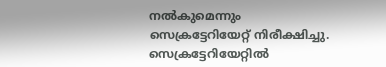നല്‍കുമെന്നും സെക്രട്ടേറിയേറ്റ് നിരീക്ഷിച്ചു. സെക്രട്ടേറിയേറ്റില്‍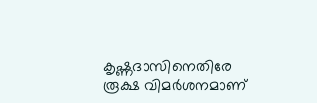കൃഷ്ണദാസിനെതിരേ രൂക്ഷ വിമര്‍ശനമാണ്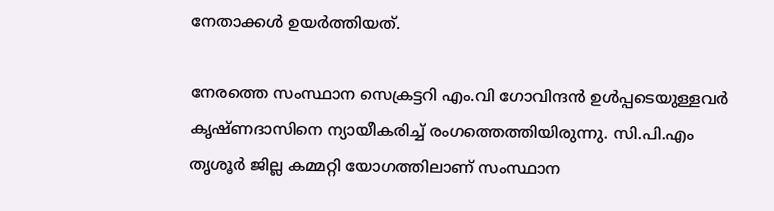നേതാക്കള്‍ ഉയര്‍ത്തിയത്.

നേരത്തെ സംസ്ഥാന സെക്രട്ടറി എം.വി ഗോവിന്ദന്‍ ഉള്‍പ്പടെയുള്ളവര്‍ കൃഷ്ണദാസിനെ ന്യായീകരിച്ച് രംഗത്തെത്തിയിരുന്നു. സി.പി.എം തൃശൂര്‍ ജില്ല കമ്മറ്റി യോഗത്തിലാണ് സംസ്ഥാന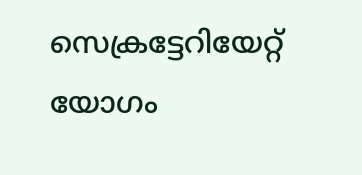സെക്രട്ടേറിയേറ്റ് യോഗം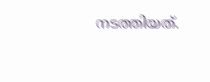നടത്തിയത്.